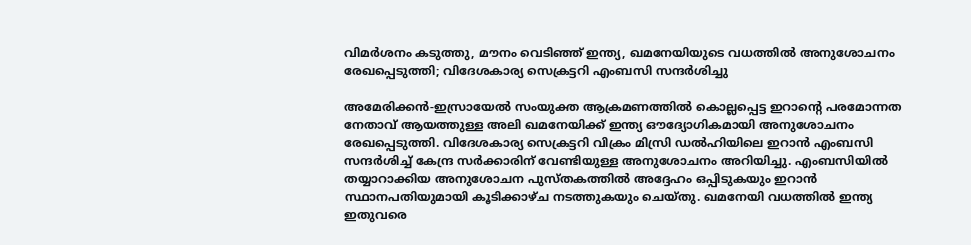വിമർശനം കടുത്തു, മൗനം വെടിഞ്ഞ് ഇന്ത്യ, ഖമനേയിയുടെ വധത്തിൽ അനുശോചനം രേഖപ്പെടുത്തി; വിദേശകാര്യ സെക്രട്ടറി എംബസി സന്ദർശിച്ചു

അമേരിക്കൻ-ഇസ്രായേൽ സംയുക്ത ആക്രമണത്തിൽ കൊല്ലപ്പെട്ട ഇറാന്റെ പരമോന്നത നേതാവ് ആയത്തുള്ള അലി ഖമനേയിക്ക് ഇന്ത്യ ഔദ്യോഗികമായി അനുശോചനം രേഖപ്പെടുത്തി. വിദേശകാര്യ സെക്രട്ടറി വിക്രം മിസ്രി ഡൽഹിയിലെ ഇറാൻ എംബസി സന്ദർശിച്ച് കേന്ദ്ര സർക്കാരിന് വേണ്ടിയുള്ള അനുശോചനം അറിയിച്ചു. എംബസിയിൽ തയ്യാറാക്കിയ അനുശോചന പുസ്തകത്തിൽ അദ്ദേഹം ഒപ്പിടുകയും ഇറാൻ സ്ഥാനപതിയുമായി കൂടിക്കാഴ്ച നടത്തുകയും ചെയ്തു. ഖമനേയി വധത്തിൽ ഇന്ത്യ ഇതുവരെ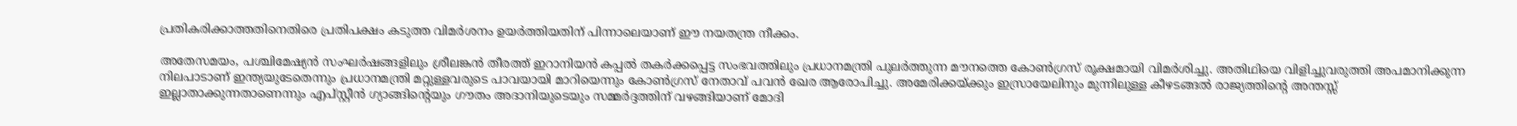പ്രതികരിക്കാത്തതിനെതിരെ പ്രതിപക്ഷം കടുത്ത വിമർശനം ഉയർത്തിയതിന് പിന്നാലെയാണ് ഈ നയതന്ത്ര നീക്കം.

അതേസമയം, പശ്ചിമേഷ്യൻ സംഘർഷങ്ങളിലും ശ്രീലങ്കൻ തീരത്ത് ഇറാനിയൻ കപ്പൽ തകർക്കപ്പെട്ട സംഭവത്തിലും പ്രധാനമന്ത്രി പുലർത്തുന്ന മൗനത്തെ കോൺഗ്രസ് രൂക്ഷമായി വിമർശിച്ചു. അതിഥിയെ വിളിച്ചുവരുത്തി അപമാനിക്കുന്ന നിലപാടാണ് ഇന്ത്യയുടേതെന്നും പ്രധാനമന്ത്രി മറ്റുള്ളവരുടെ പാവയായി മാറിയെന്നും കോൺഗ്രസ് നേതാവ് പവൻ ഖേര ആരോപിച്ചു. അമേരിക്കയ്ക്കും ഇസ്രായേലിനും മുന്നിലുള്ള കീഴടങ്ങൽ രാജ്യത്തിന്റെ അന്തസ്സ് ഇല്ലാതാക്കുന്നതാണെന്നും എപ്സ്റ്റീൻ ഗ്യാങ്ങിന്റെയും ഗൗതം അദാനിയുടെയും സമ്മർദ്ദത്തിന് വഴങ്ങിയാണ് മോദി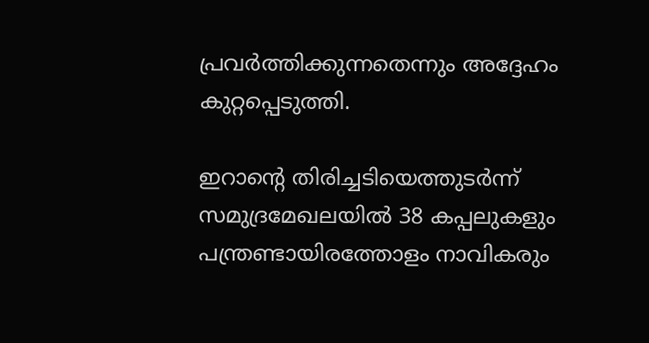പ്രവർത്തിക്കുന്നതെന്നും അദ്ദേഹം കുറ്റപ്പെടുത്തി.

ഇറാന്റെ തിരിച്ചടിയെത്തുടർന്ന് സമുദ്രമേഖലയിൽ 38 കപ്പലുകളും പന്ത്രണ്ടായിരത്തോളം നാവികരും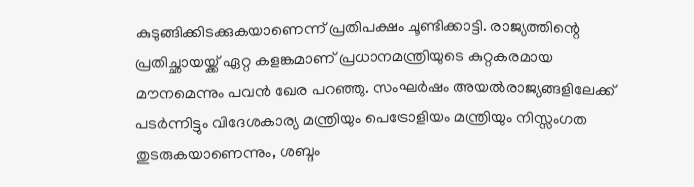കുടുങ്ങിക്കിടക്കുകയാണെന്ന് പ്രതിപക്ഷം ചൂണ്ടിക്കാട്ടി. രാജ്യത്തിന്റെ പ്രതിച്ഛായയ്ക്ക് ഏറ്റ കളങ്കമാണ് പ്രധാനമന്ത്രിയുടെ കുറ്റകരമായ മൗനമെന്നും പവൻ ഖേര പറഞ്ഞു. സംഘർഷം അയൽരാജ്യങ്ങളിലേക്ക് പടർന്നിട്ടും വിദേശകാര്യ മന്ത്രിയും പെട്രോളിയം മന്ത്രിയും നിസ്സംഗത തുടരുകയാണെന്നും, ശബ്ദം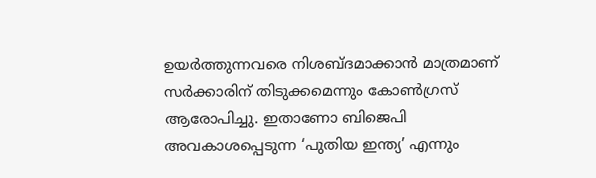ഉയർത്തുന്നവരെ നിശബ്ദമാക്കാൻ മാത്രമാണ് സർക്കാരിന് തിടുക്കമെന്നും കോൺഗ്രസ് ആരോപിച്ചു. ഇതാണോ ബിജെപി അവകാശപ്പെടുന്ന ‘പുതിയ ഇന്ത്യ’ എന്നും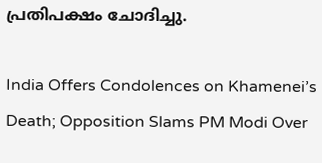പ്രതിപക്ഷം ചോദിച്ചു.

India Offers Condolences on Khamenei’s Death; Opposition Slams PM Modi Over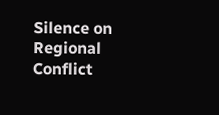Silence on Regional Conflict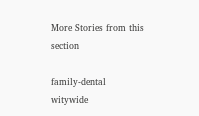More Stories from this section

family-dental
witywide